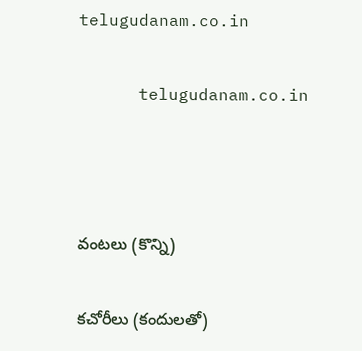telugudanam.co.in

      telugudanam.co.in



వంటలు (కొన్ని)

కచోరీలు (కందులతో)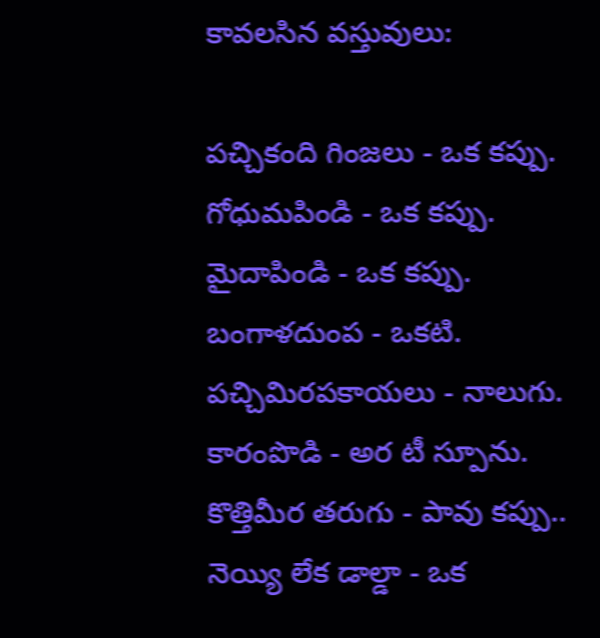కావలసిన వస్తువులు:

పచ్చికంది గింజలు - ఒక కప్పు.
గోధుమపిండి - ఒక కప్పు.
మైదాపిండి - ఒక కప్పు.
బంగాళదుంప - ఒకటి.
పచ్చిమిరపకాయలు - నాలుగు.
కారంపొడి - అర టీ స్పూను.
కొత్తిమీర తరుగు - పావు కప్పు..
నెయ్యి లేక డాల్డా - ఒక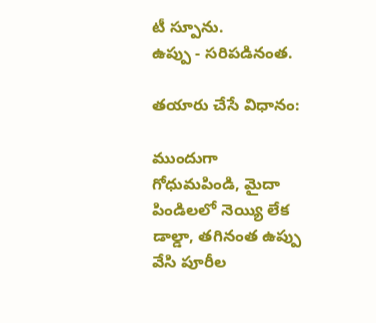టీ స్పూను.
ఉప్పు - సరిపడినంత.

తయారు చేసే విధానం:

ముందుగా గోధుమపిండి, మైదా పిండిలలో నెయ్యి లేక డాల్డా, తగినంత ఉప్పు వేసి పూరీల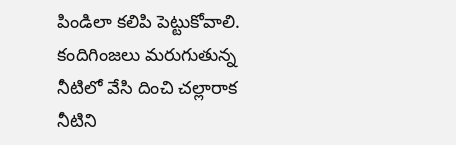పిండిలా కలిపి పెట్టుకోవాలి. కందిగింజలు మరుగుతున్న నీటిలో వేసి దించి చల్లారాక నీటిని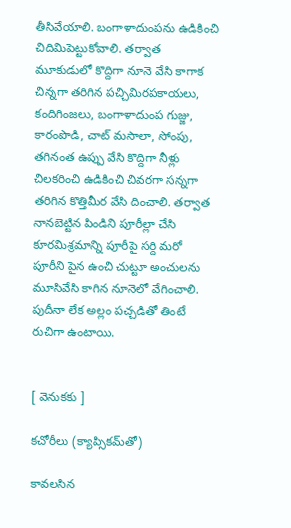తీసివేయాలి. బంగాళాదుంపను ఉడికించి చిదిమిపెట్టుకోవాలి. తర్వాత మూకుడులో కొద్దిగా నూనె వేసి కాగాక చిన్నగా తరిగిన పచ్చిమిరపకాయలు, కందిగింజలు, బంగాళాదుంప గుజ్జు, కారంపొడి, చాట్ మసాలా, సోంపు, తగినంత ఉప్పు వేసి కొద్దిగా నీళ్లు చిలకరించి ఉడికించి చివరగా సన్నగా తరిగిన కొత్తిమీర వేసి దించాలి. తర్వాత నానబెట్టిన పిండిని పూరీల్లా చేసి కూరమిశ్రమాన్ని పూరీపై సర్ది మరో పూరీని పైన ఉంచి చుట్టూ అంచులను మూసివేసి కాగిన నూనెలో వేగించాలి. పుదీనా లేక అల్లం పచ్చడితో తింటే రుచిగా ఉంటాయి.


[ వెనుకకు ]

కచోరీలు (క్యాప్సికమ్‌తో)

కావలసిన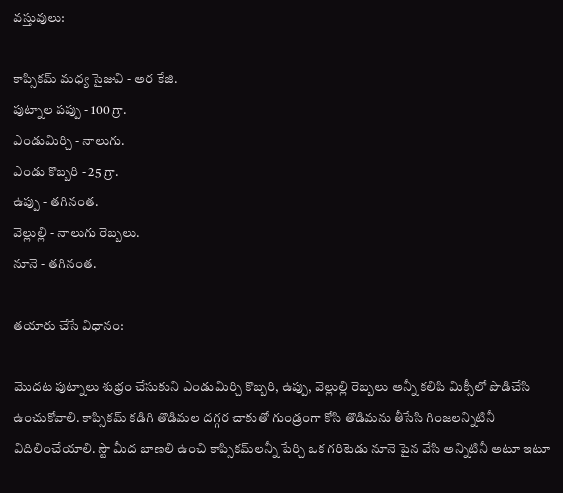వస్తువులు:

కాప్సికమ్ మధ్య సైజువి - అర కేజి.
పుట్నాల పప్పు - 100 గ్రా.
ఎండుమిర్చి - నాలుగు.
ఎండు కొబ్బరి - 25 గ్రా.
ఉప్పు - తగినంత.
వెల్లుల్లి - నాలుగు రెబ్బలు.
నూనె - తగినంత.

తయారు చేసే విధానం:

మొదట పుట్నాలు శుభ్రం చేసుకుని ఎండుమిర్చి కొబ్బరి, ఉప్పు, వెల్లుల్లి రెబ్బలు అన్నీ కలిపి మిక్సీలో పొడిచేసి ఉంచుకోవాలి. కాప్సికమ్ కడిగి తొడిమల దగ్గర చాకుతో గుండ్రంగా కోసి తొడిమను తీసేసి గింజలన్నిటినీ విదిలించేయాలి. స్టౌ మీద బాణలి ఉంచి కాప్సికమ్‌లన్నీ పేర్చి ఒక గరిటెడు నూనె పైన వేసి అన్నిటినీ అటూ ఇటూ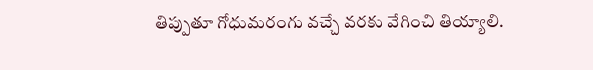తిప్పుతూ గోధుమరంగు వచ్చే వరకు వేగించి తియ్యాలి.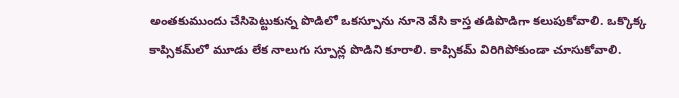అంతకుముందు చేసిపెట్టుకున్న పొడిలో ఒకస్పూను నూనె వేసి కాస్త తడిపొడిగా కలుపుకోవాలి. ఒక్కొక్క కాప్సికమ్‌లో మూడు లేక నాలుగు స్పూన్ల పొడిని కూరాలి. కాప్సికమ్ విరిగిపోకుండా చూసుకోవాలి.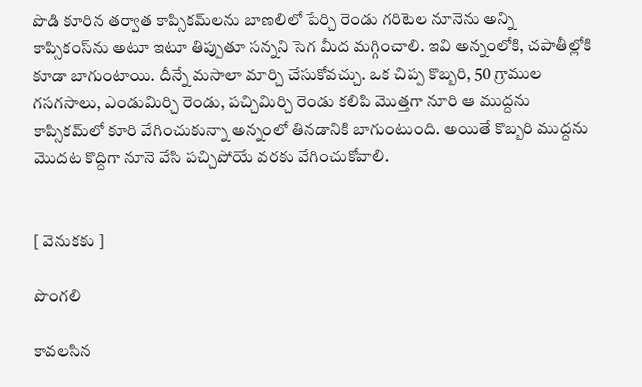పొడి కూరిన తర్వాత కాప్సికమ్‌లను బాణలిలో పేర్చి రెండు గరిటెల నూనెను అన్ని కాప్సికంస్‌ను అటూ ఇటూ తిప్పుతూ సన్నని సెగ మీద మగ్గించాలి. ఇవి అన్నంలోకి, చపాతీల్లోకి కూడా బాగుంటాయి. దీన్నే మసాలా మార్చి చేసుకోవచ్చు. ఒక చిప్ప కొబ్బరి, 50 గ్రాముల గసగసాలు, ఎండుమిర్చి రెండు, పచ్చిమిర్చి రెండు కలిపి మొత్తగా నూరి ఆ ముద్దను కాప్సికమ్‌లో కూరి వేగించుకున్నా అన్నంలో తినడానికి బాగుంటుంది. అయితే కొబ్బరి ముద్దను మొదట కొద్దిగా నూనె వేసి పచ్చిపోయే వరకు వేగించుకోవాలి.


[ వెనుకకు ]

పొంగలి

కావలసిన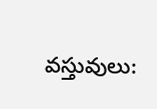వస్తువులు: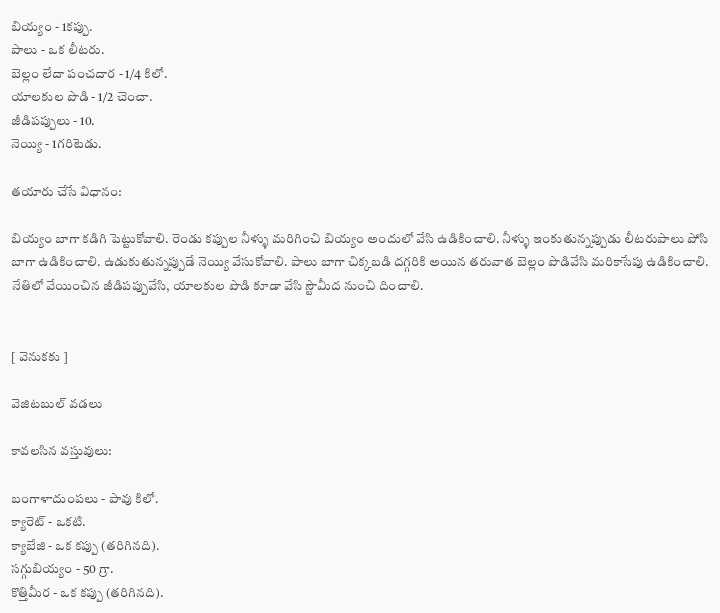బియ్యం - 1కప్పు.
పాలు - ఒక లీటరు.
బెల్లం లేదా పంచదార - 1/4 కిలో.
యాలకుల పొడి - 1/2 చెంచా.
జీడిపప్పులు - 10.
నెయ్యి - 1గరిటెడు.

తయారు చేసే విధానం:

బియ్యం బాగా కడిగి పెట్టుకోవాలి. రెండు కప్పుల నీళ్ళు మరిగించి బియ్యం అందులో వేసి ఉడికించాలి. నీళ్ళు ఇంకుతున్నప్పుడు లీటరుపాలు పోసి బాగా ఉడికించాలి. ఉడుకుతున్నప్పుడే నెయ్యి వేసుకోవాలి. పాలు బాగా చిక్కబడి దగ్గరికి అయిన తరువాత బెల్లం పొడివేసి మరికాసేపు ఉడికించాలి. నేతిలో వేయించిన జీడిపప్పువేసి, యాలకుల పొడి కూడా వేసి స్టౌమీద నుంచి దించాలి.


[ వెనుకకు ]

వెజిటబుల్ వడలు

కావలసిన వస్తువులు:

బంగాళాదుంపలు - పావు కిలో.
క్యారెట్ - ఒకటి.
క్యాబేజి - ఒక కప్పు (తరిగినది).
సగ్గుబియ్యం - 50 గ్రా.
కొత్తిమీర - ఒక కప్పు (తరిగినది).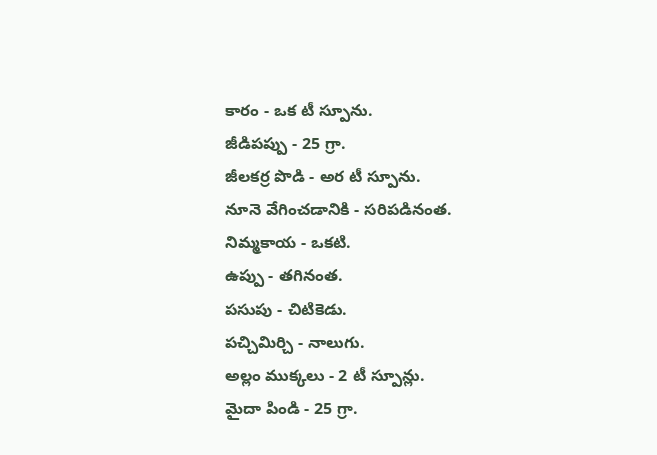కారం - ఒక టీ స్పూను.
జీడిపప్పు - 25 గ్రా.
జీలకర్ర పొడి - అర టీ స్పూను.
నూనె వేగించడానికి - సరిపడినంత.
నిమ్మకాయ - ఒకటి.
ఉప్పు - తగినంత.
పసుపు - చిటికెడు.
పచ్చిమిర్చి - నాలుగు.
అల్లం ముక్కలు - 2 టీ స్పూన్లు.
మైదా పిండి - 25 గ్రా.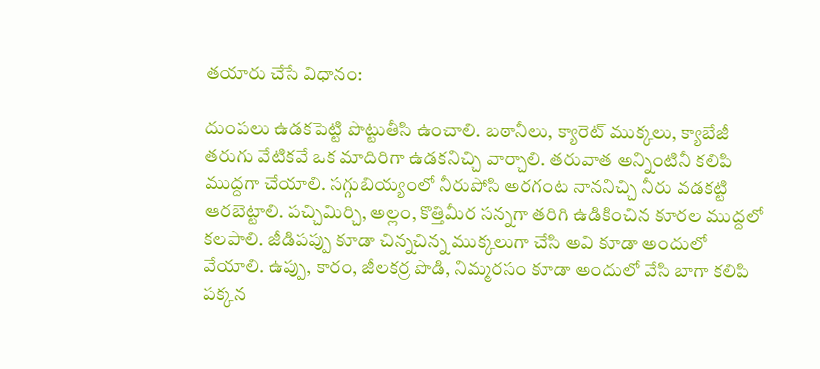తయారు చేసే విధానం:

దుంపలు ఉడకపెట్టి పొట్టుతీసి ఉంచాలి. బఠానీలు, క్యారెట్ ముక్కలు, క్యాబేజీ తరుగు వేటికవే ఒక మాదిరిగా ఉడకనిచ్చి వార్చాలి. తరువాత అన్నింటినీ కలిపి ముద్దగా చేయాలి. సగ్గుబియ్యంలో నీరుపోసి అరగంట నాననిచ్చి నీరు వడకట్టి ఆరబెట్టాలి. పచ్చిమిర్చి, అల్లం, కొత్తిమీర సన్నగా తరిగి ఉడికించిన కూరల ముద్దలో కలపాలి. జీడిపప్పు కూడా చిన్నచిన్న ముక్కలుగా చేసి అవి కూడా అందులో వేయాలి. ఉప్పు, కారం, జీలకర్ర పొడి, నిమ్మరసం కూడా అందులో వేసి బాగా కలిపి పక్కన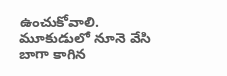ఉంచుకోవాలి. మూకుడులో నూనె వేసి బాగా కాగిన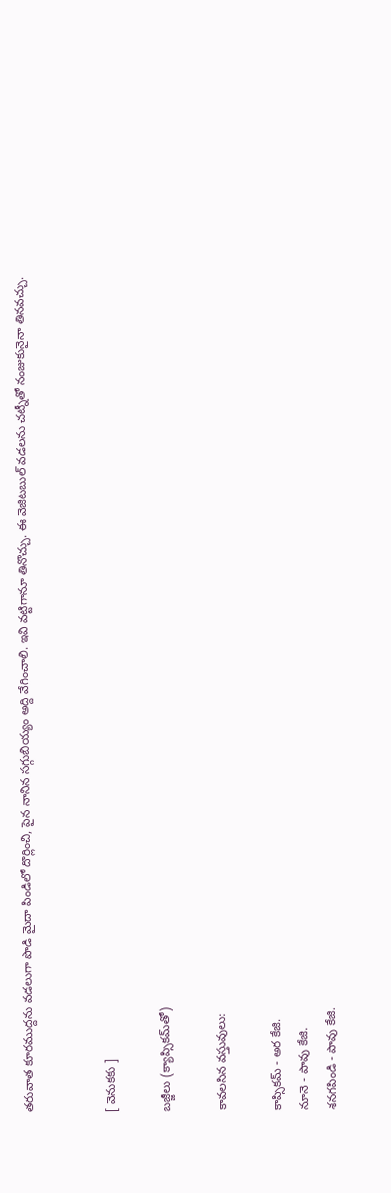తరువాత కూరముద్దను వడలుగా పొడి మైదా పిండిలో దొర్లించి, పైన నానిన సగ్గుబియ్యం అద్ది వేగించాలి. ఇవి వట్టిగానూ తినొచ్చు. ఈ వెజిటబుల్ వడలను చట్నీతో నంజుకునైనా తినవచ్చు.


[ వెనుకకు ]

బజ్జీలు (క్యాప్సికమ్‌తో)

కావలసిన వస్తువులు:

కాప్సికమ్ - అర కేజి.
నూనె - పావు కేజి.
శనగపిండి - పావు కేజి.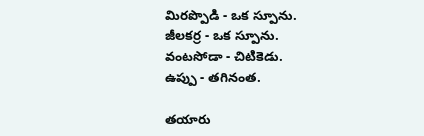మిరప్పొడి - ఒక స్పూను.
జీలకర్ర - ఒక స్పూను.
వంటసోడా - చిటికెడు.
ఉప్పు - తగినంత.

తయారు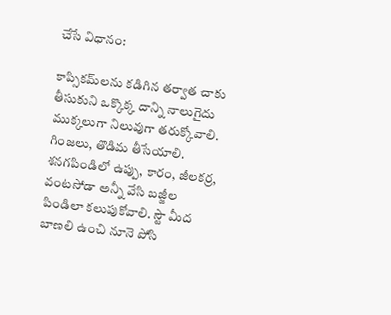చేసే విధానం:

కాప్సికమ్‌లను కడిగిన తర్వాత చాకు తీసుకుని ఒక్కొక్క దాన్ని నాలుగైదు ముక్కలుగా నిలువుగా తరుక్కోవాలి. గింజలు, తొడిమ తీసేయాలి. శనగపిండిలో ఉప్పు, కారం, జీలకర్ర, వంటసోడా అన్నీ వేసి బజ్జీల పిండిలా కలుపుకోవాలి. స్టౌ మీద బాణలి ఉంచి నూనె పోసి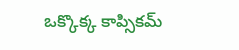ఒక్కొక్క కాప్సికమ్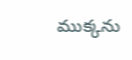ముక్కను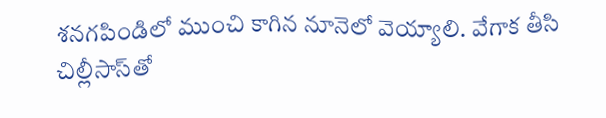శనగపిండిలో ముంచి కాగిన నూనెలో వెయ్యాలి. వేగాక తీసి చిల్లీసాస్‌తో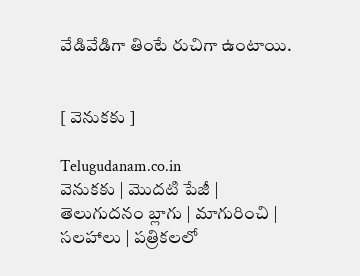వేడివేడిగా తింటే రుచిగా ఉంటాయి.


[ వెనుకకు ]

Telugudanam.co.in
వెనుకకు | మొదటి పేజీ | తెలుగుదనం బ్లాగు | మాగురించి | సలహాలు | పత్రికలలో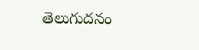తెలుగుదనం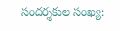సందర్శకుల సంఖ్య: